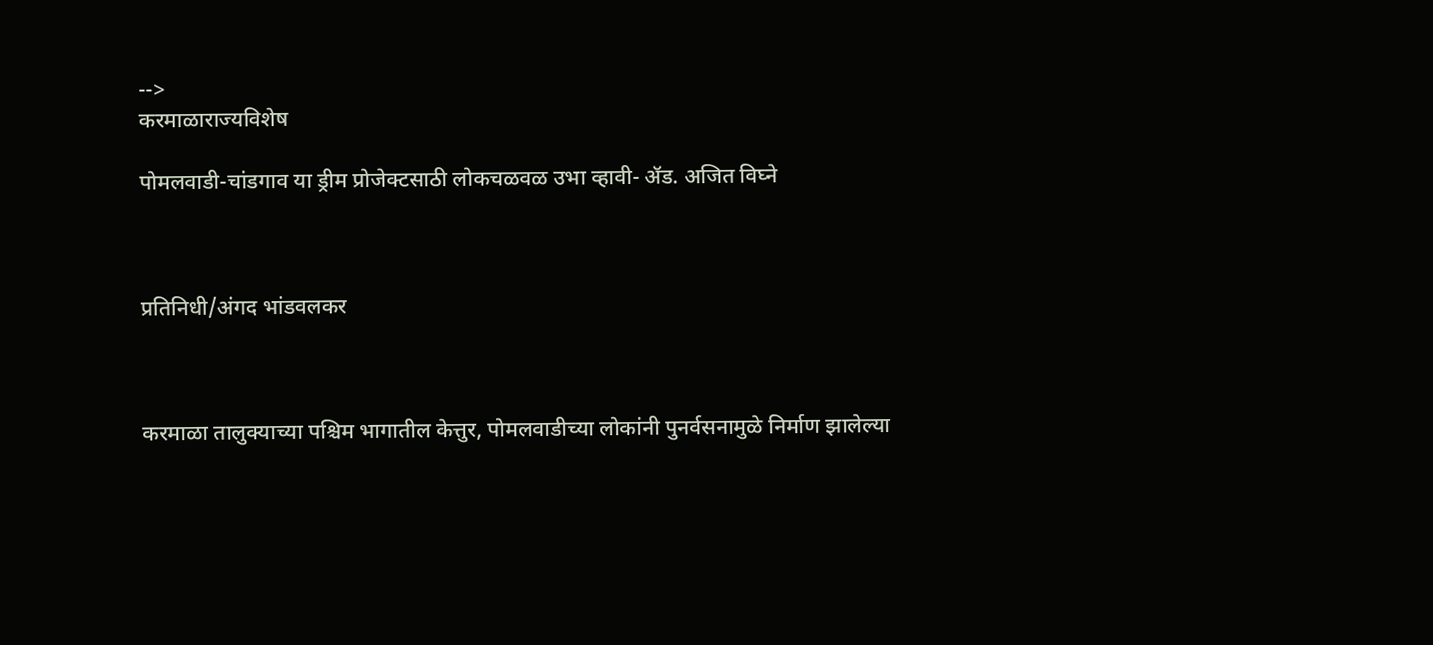-->
करमाळाराज्यविशेष

पोमलवाडी-चांडगाव या ड्रीम प्रोजेक्टसाठी लोकचळवळ उभा व्हावी- ॲड. अजित विघ्ने



प्रतिनिधी/अंगद भांडवलकर



करमाळा तालुक्याच्या पश्चिम भागातील केत्तुर, पोमलवाडीच्या लोकांनी पुनर्वसनामुळे निर्माण झालेल्या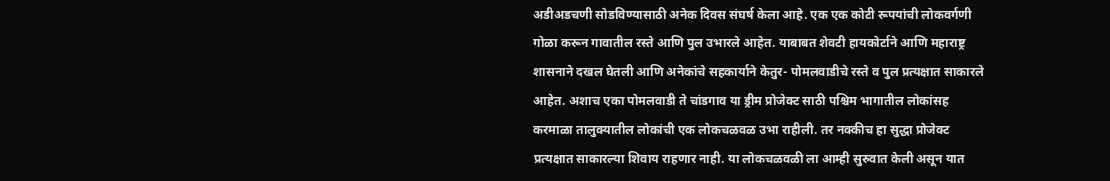अडीअडचणी सोडविण्यासाठी अनेक दिवस संघर्ष केला आहे. एक एक कोटी रूपयांची लोकवर्गणी गोळा करून गावातील रस्ते आणि पुल उभारले आहेत. याबाबत शेवटी हायकोर्टाने आणि महाराष्ट्र शासनाने दखल घेतली आणि अनेकांचे सहकार्याने केतुर- पोमलवाडीचे रस्ते व पुल प्रत्यक्षात साकारले आहेत. अशाच एका पोमलवाडी ते चांडगाव या ड्रीम प्रोजेक्ट साठी पश्चिम भागातील लोकांसह करमाळा तालुक्यातील लोकांची एक लोकचळवळ उभा राहीली. तर नक्कीच हा सुद्धा प्रोजेक्ट प्रत्यक्षात साकारल्या शिवाय राहणार नाही. या लोकचळवळी ला आम्ही सुरुवात केली असून यात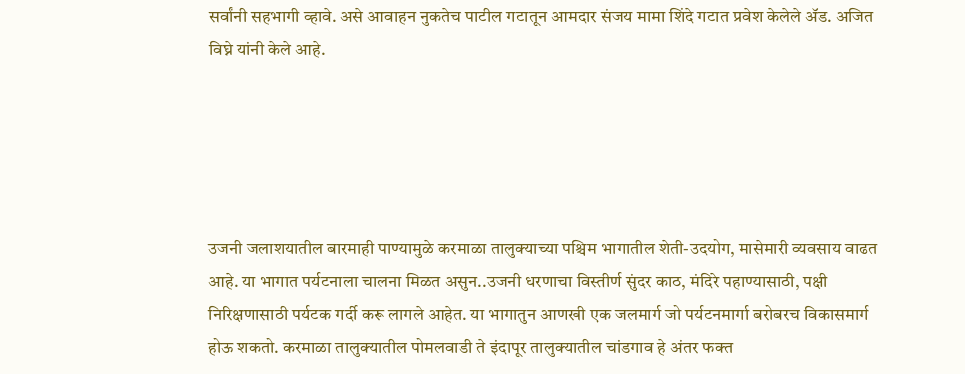सर्वांनी सहभागी व्हावे. असे आवाहन नुकतेच पाटील गटातून आमदार संजय मामा शिंदे गटात प्रवेश केलेले ॲड. अजित विघ्ने यांनी केले आहे.





उजनी जलाशयातील बारमाही पाण्यामुळे करमाळा तालुक्याच्या पश्चिम भागातील शेती-उदयोग, मासेमारी व्यवसाय वाढत आहे. या भागात पर्यटनाला चालना मिळत असुन..उजनी धरणाचा विस्तीर्ण सुंदर काठ, मंदिरे पहाण्यासाठी, पक्षी निरिक्षणासाठी पर्यटक गर्दी करू लागले आहेत. या भागातुन आणखी एक जलमार्ग जो पर्यटनमार्गा बरोबरच विकासमार्ग होऊ शकतो. करमाळा तालुक्यातील पोमलवाडी ते इंदापूर तालुक्यातील चांडगाव हे अंतर फक्त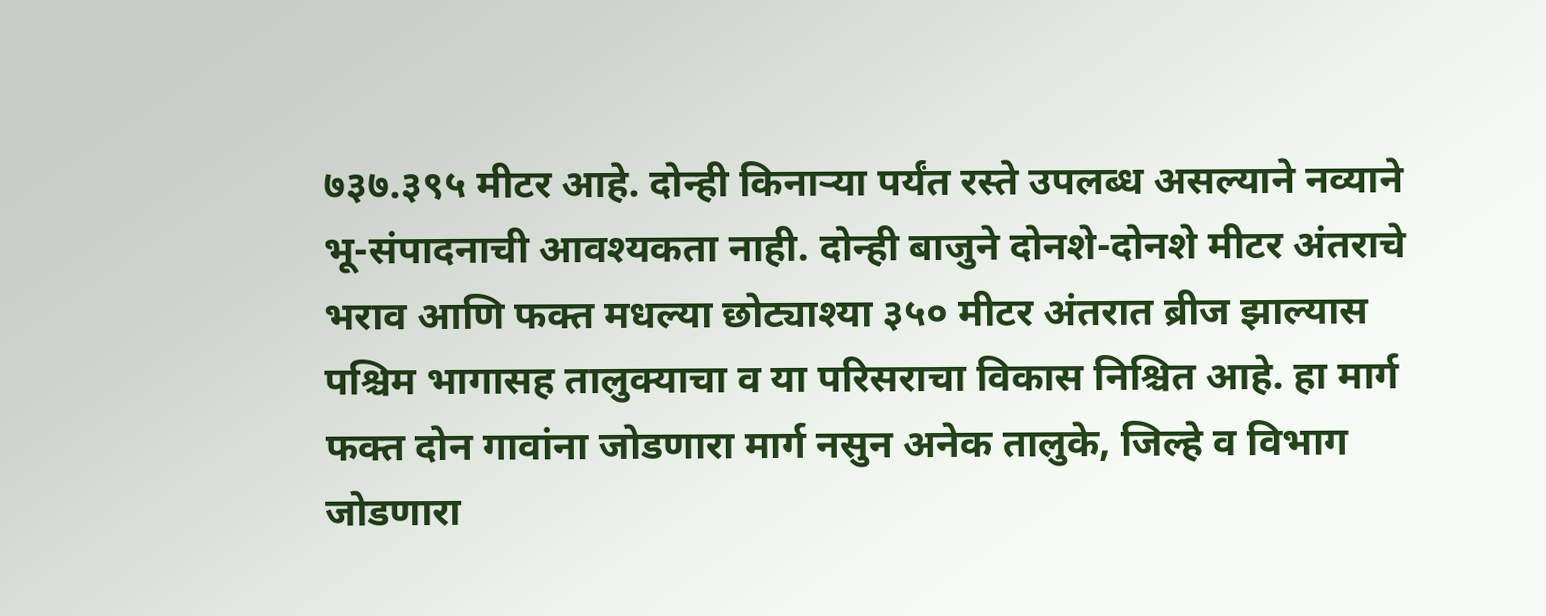७३७.३९५ मीटर आहे. दोन्ही किनाऱ्या पर्यंत रस्ते उपलब्ध असल्याने नव्याने भू-संपादनाची आवश्यकता नाही. दोन्ही बाजुने दोनशे-दोनशे मीटर अंतराचे भराव आणि फक्त मधल्या छोट्याश्या ३५० मीटर अंतरात ब्रीज झाल्यास पश्चिम भागासह तालुक्याचा व या परिसराचा विकास निश्चित आहे. हा मार्ग फक्त दोन गावांना जोडणारा मार्ग नसुन अनेक तालुके, जिल्हे व विभाग जोडणारा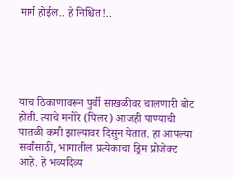मार्ग होईल.. हे निश्चित!..





याच ठिकाणावरून पुर्वी साखळीवर चालणारी बोट होती. त्याचे मनोरे (पिलर) आजही पाण्याची पातळी कमी झाल्यावर दिसुन येतात. हा आपल्या सर्वांसाठी, भागातील प्रत्येकाचा ड्रिम प्रोजेक्ट आहे. हे भव्यदिव्य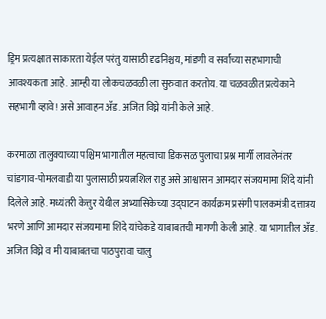ड्रिम प्रत्यक्षात साकारता येईल परंतु यासाठी दृढनिश्चय, मांडणी व सर्वांच्या सहभागाची आवश्यकता आहे. आम्ही या लोकचळवळी ला सुरुवात करतोय. या चळवळीत प्रत्येकाने सहभागी व्हावे! असे आवाहन ॲड. अजित विघ्ने यांनी केले आहे.

करमाळा तालुक्याच्या पश्चिम भागातील महत्वाचा डिकसळ पुलाचा प्रश्न मार्गी लावलेनंतर चांडगाव-पोमलवाडी या पुलासाठी प्रयत्नशिल राहु असे आश्वासन आमदार संजयमामा शिंदे यांनी दिलेले आहे. मध्यंतरी केत्तुर येथील अभ्यासिकेच्या उद्घाटन कार्यक्रम प्रसंगी पालकमंत्री दत्तात्रय भरणे आणि आमदार संजयमामा शिंदे यांचेकडे याबाबतची मागणी केली आहे. या भागातील ॲड. अजित विघ्ने व मी याबाबतचा पाठपुरावा चालु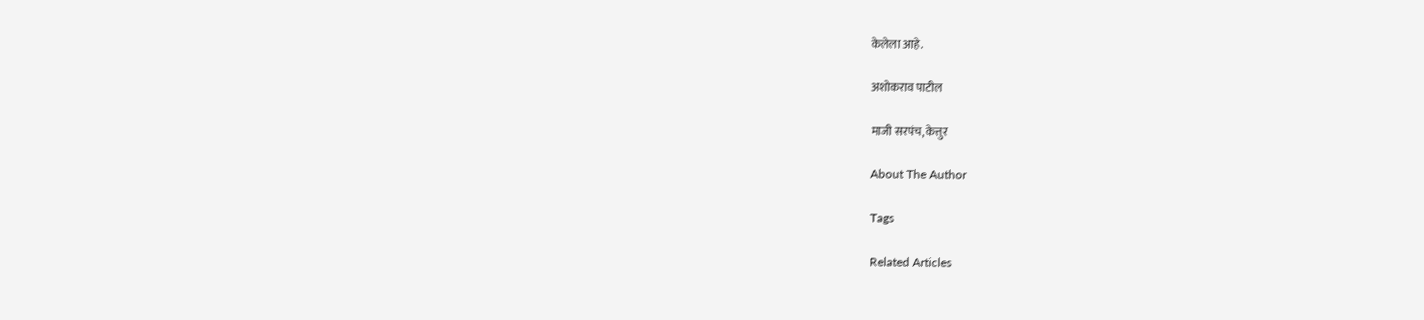केलेला आहे.

अशोकराव पाटील

माजी सरपंच, केत्तुर

About The Author

Tags

Related Articles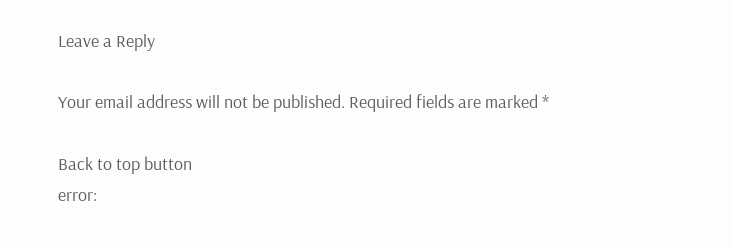Leave a Reply

Your email address will not be published. Required fields are marked *

Back to top button
error: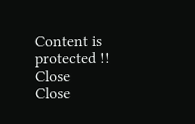Content is protected !!
Close
Close